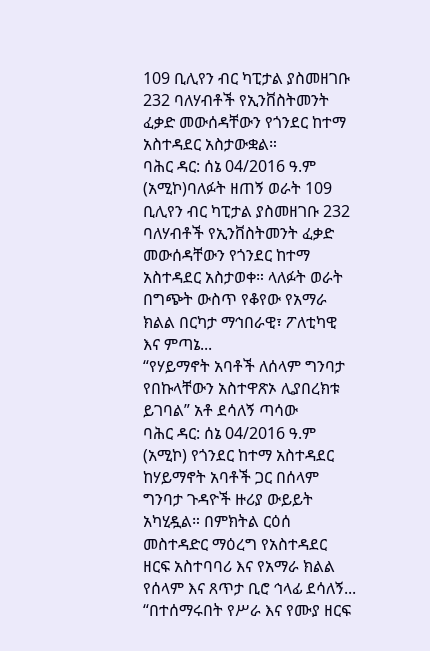109 ቢሊየን ብር ካፒታል ያስመዘገቡ 232 ባለሃብቶች የኢንቨስትመንት ፈቃድ መውሰዳቸውን የጎንደር ከተማ አስተዳደር አስታውቋል።
ባሕር ዳር: ሰኔ 04/2016 ዓ.ም (አሚኮ)ባለፉት ዘጠኝ ወራት 109 ቢሊየን ብር ካፒታል ያስመዘገቡ 232 ባለሃብቶች የኢንቨስትመንት ፈቃድ መውሰዳቸውን የጎንደር ከተማ አስተዳደር አስታወቀ። ላለፉት ወራት በግጭት ውስጥ የቆየው የአማራ ክልል በርካታ ማኅበራዊ፣ ፖለቲካዊ እና ምጣኔ...
“የሃይማኖት አባቶች ለሰላም ግንባታ የበኩላቸውን አስተዋጽኦ ሊያበረክቱ ይገባል” አቶ ደሳለኝ ጣሳው
ባሕር ዳር: ሰኔ 04/2016 ዓ.ም (አሚኮ) የጎንደር ከተማ አስተዳደር ከሃይማኖት አባቶች ጋር በሰላም ግንባታ ጉዳዮች ዙሪያ ውይይት አካሂዷል። በምክትል ርዕሰ መስተዳድር ማዕረግ የአስተዳደር ዘርፍ አስተባባሪ እና የአማራ ክልል የሰላም እና ጸጥታ ቢሮ ኅላፊ ደሳለኝ...
“በተሰማሩበት የሥራ እና የሙያ ዘርፍ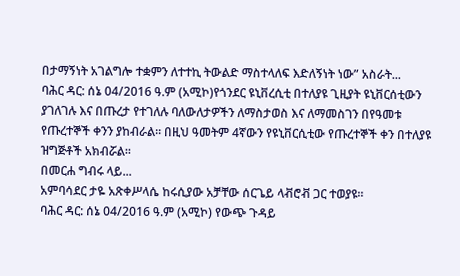በታማኝነት አገልግሎ ተቋምን ለተተኪ ትውልድ ማስተላለፍ እድለኝነት ነው” አስራት...
ባሕር ዳር: ሰኔ 04/2016 ዓ.ም (አሚኮ)የጎንደር ዩኒቨረሲቲ በተለያዩ ጊዚያት ዩኒቨርሰቲውን ያገለገሉ እና በጡረታ የተገለሉ ባለውለታዎችን ለማስታወስ እና ለማመስገን በየዓመቱ የጡረተኞች ቀንን ያከብራል። በዚህ ዓመትም 4ኛውን የዩኒቨርሲቲው የጡረተኞች ቀን በተለያዩ ዝግጅቶች አክብሯል፡፡
በመርሐ ግብሩ ላይ...
አምባሳደር ታዬ አጽቀሥላሴ ከሩሲያው አቻቸው ሰርጌይ ላቭሮቭ ጋር ተወያዩ።
ባሕር ዳር: ሰኔ 04/2016 ዓ.ም (አሚኮ) የውጭ ጉዳይ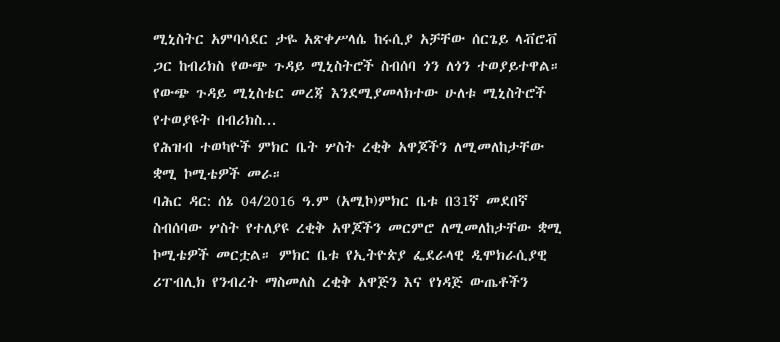ሚኒስትር አምባሳደር ታዬ አጽቀሥላሴ ከሩሲያ አቻቸው ሰርጌይ ላቭሮቭ ጋር ከብሪክስ የውጭ ጉዳይ ሚኒስትሮች ስብሰባ ጎን ለጎን ተወያይተዋል። የውጭ ጉዳይ ሚኒስቴር መረጃ እንደሚያመላክተው ሁለቱ ሚኒስትሮች የተወያዩት በብሪክስ...
የሕዝብ ተወካዮች ምክር ቤት ሦስት ረቂቅ አዋጆችን ለሚመለከታቸው ቋሚ ኮሚቴዎች መራ።
ባሕር ዳር: ሰኔ 04/2016 ዓ.ም (አሚኮ)ምክር ቤቱ በ31ኛ መደበኛ ስብሰባው ሦስት የተለያዩ ረቂቅ አዋጆችን መርምሮ ለሚመለከታቸው ቋሚ ኮሚቴዎች መርቷል። ምክር ቤቱ የኢትዮጵያ ፌደራላዊ ዲሞክራሲያዊ ሪፐብሊክ የንብረት ማስመለስ ረቂቅ አዋጅን እና የነዳጅ ውጤቶችን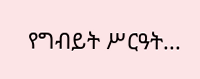የግብይት ሥርዓት...